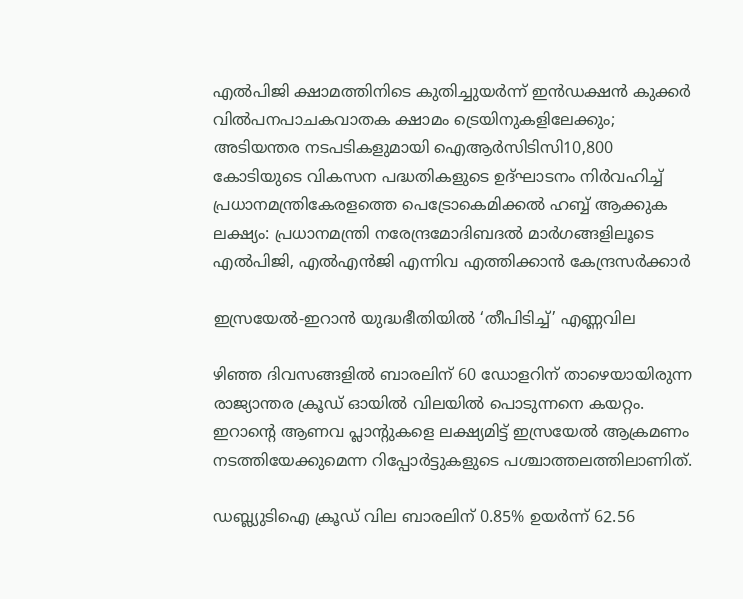എൽപിജി ക്ഷാമത്തിനിടെ കുതിച്ചുയർന്ന് ഇൻഡക്ഷൻ കുക്കർ വിൽപനപാചകവാതക ക്ഷാമം ട്രെയിനുകളിലേക്കും; അടിയന്തര നടപടികളുമായി ഐആർസിടിസി10,800 കോടിയുടെ വികസന പദ്ധതികളുടെ ഉദ്ഘാടനം നിർവഹിച്ച് പ്രധാനമന്ത്രികേരളത്തെ പെട്രോകെമിക്കൽ ഹബ്ബ് ആക്കുക ലക്ഷ്യം: പ്രധാനമന്ത്രി നരേന്ദ്രമോദിബദൽ മാർഗങ്ങളിലൂടെ എൽപിജി, എൽഎൻജി എന്നിവ എത്തിക്കാൻ കേന്ദ്രസർക്കാര്‍

ഇസ്രയേൽ-ഇറാൻ യുദ്ധഭീതിയിൽ ‘തീപിടിച്ച്’ എണ്ണവില

ഴിഞ്ഞ ദിവസങ്ങളിൽ‌ ബാരലിന് 60 ഡോളറിന് താഴെയായിരുന്ന രാജ്യാന്തര ക്രൂഡ് ഓയിൽ വിലയിൽ പൊടുന്നനെ കയറ്റം. ഇറാന്റെ ആണവ പ്ലാന്റുകളെ ലക്ഷ്യമിട്ട് ഇസ്രയേൽ ആക്രമണം നടത്തിയേക്കുമെന്ന റിപ്പോർട്ടുകളുടെ പശ്ചാത്തലത്തിലാണിത്.

ഡബ്ല്യുടിഐ ക്രൂഡ് വില ബാരലിന് 0.85% ഉയർന്ന് 62.56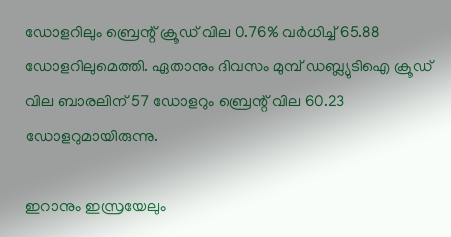ഡോളറിലും ബ്രെന്റ് ക്രൂഡ് വില 0.76% വർധിച്ച് 65.88 ഡോളറിലുമെത്തി. ഏതാനും ദിവസം മുമ്പ് ഡബ്ല്യുടിഐ ക്രൂഡ് വില ബാരലിന് 57 ഡോളറും ബ്രെന്റ് വില 60.23 ഡോളറുമായിരുന്നു.

ഇറാനും ഇസ്രയേലും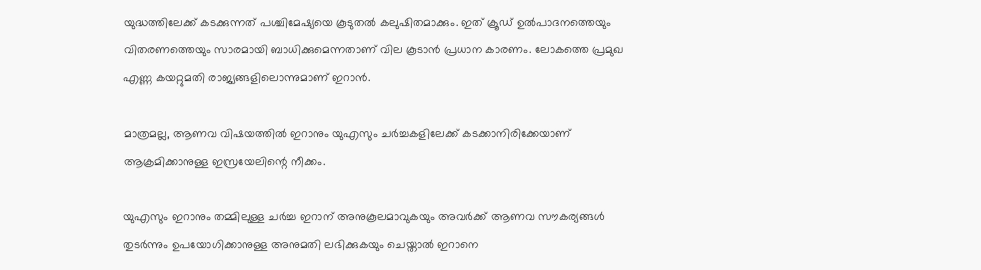യുദ്ധത്തിലേക്ക് കടക്കുന്നത് പശ്ചിമേഷ്യയെ കൂടുതൽ കലുഷിതമാക്കും. ഇത് ക്രൂഡ് ഉൽപാദനത്തെയും വിതരണത്തെയും സാരമായി ബാധിക്കുമെന്നതാണ് വില കൂടാൻ പ്രധാന കാരണം. ലോകത്തെ പ്രമുഖ എണ്ണ കയറ്റുമതി രാജ്യങ്ങളിലൊന്നുമാണ് ഇറാൻ.

മാത്രമല്ല, ആണവ വിഷയത്തിൽ ഇറാനും യുഎസും ചർച്ചകളിലേക്ക് കടക്കാനിരിക്കേയാണ് ആക്രമിക്കാനുള്ള ഇസ്രയേലിന്റെ നീക്കം.

യുഎസും ഇറാനും തമ്മിലുള്ള ചർച്ച ഇറാന് അനുകൂലമാവുകയും അവർക്ക് ആണവ സൗകര്യങ്ങൾ തുടർന്നും ഉപയോഗിക്കാനുള്ള അനുമതി ലഭിക്കുകയും ചെയ്താൽ ഇറാനെ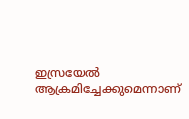ഇസ്രയേൽ ആക്രമിച്ചേക്കുമെന്നാണ്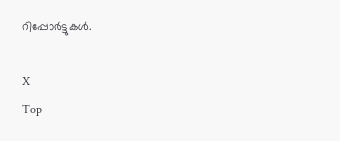റിപ്പോർട്ടുകൾ.

X
Top